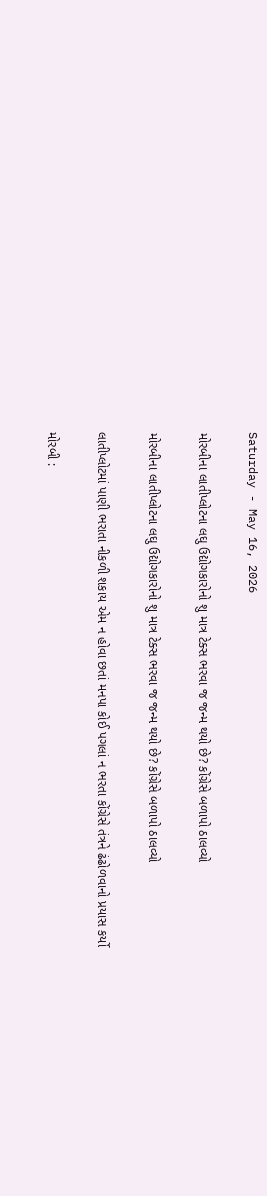Saturday - May 16, 2026

મોરબીના લાતીપ્લોટના લઘુ ઉદ્યોગકારોનો શુ માત્ર ટેક્સ ભરવા જ જન્મ થયો છે? કોંગ્રેસે બળાપો ઠાલવ્યો

મોરબીના લાતીપ્લોટના લઘુ ઉદ્યોગકારોનો શુ માત્ર ટેક્સ ભરવા જ જન્મ થયો છે? કોંગ્રેસે બળાપો ઠાલવ્યો

લાતીપ્લોટમાં પાણી ભરાતા નીકળી શકાય એમ ન હોવા છતાં મનપા કોઈ પગલાં ન ભરતા કોંગ્રેસે તંત્રને ઢંઢોળવાનો પ્રયાસ કર્યો

મોરબી :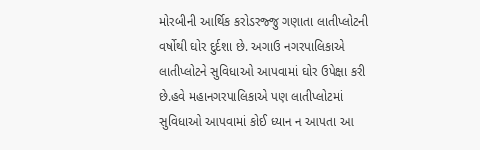મોરબીની આર્થિક કરોડરજ્જુ ગણાતા લાતીપ્લોટની વર્ષોથી ઘોર દુર્દશા છે. અગાઉ નગરપાલિકાએ લાતીપ્લોટને સુવિધાઓ આપવામાં ઘોર ઉપેક્ષા કરી છે.હવે મહાનગરપાલિકાએ પણ લાતીપ્લોટમાં સુવિધાઓ આપવામાં કોઈ ધ્યાન ન આપતા આ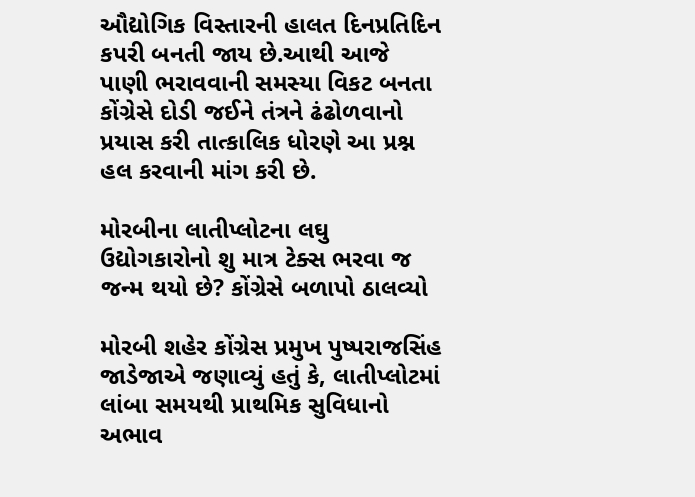ઔદ્યોગિક વિસ્તારની હાલત દિનપ્રતિદિન કપરી બનતી જાય છે.આથી આજે પાણી ભરાવવાની સમસ્યા વિકટ બનતા કોંગ્રેસે દોડી જઈને તંત્રને ઢંઢોળવાનો પ્રયાસ કરી તાત્કાલિક ધોરણે આ પ્રશ્ન હલ કરવાની માંગ કરી છે.

મોરબીના લાતીપ્લોટના લઘુ ઉદ્યોગકારોનો શુ માત્ર ટેક્સ ભરવા જ જન્મ થયો છે? કોંગ્રેસે બળાપો ઠાલવ્યો

મોરબી શહેર કોંગ્રેસ પ્રમુખ પુષ્પરાજસિંહ જાડેજાએ જણાવ્યું હતું કે, લાતીપ્લોટમાં લાંબા સમયથી પ્રાથમિક સુવિધાનો અભાવ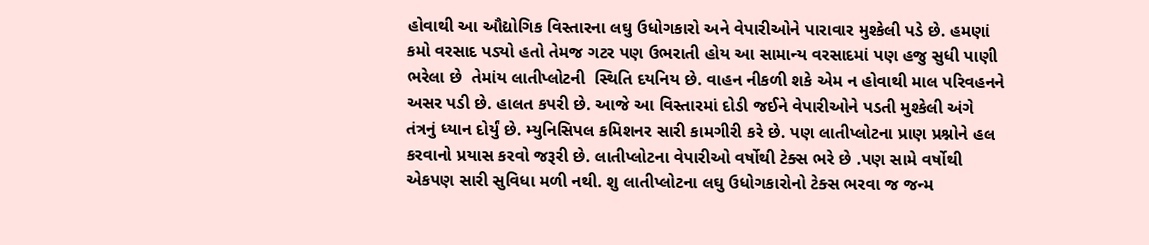હોવાથી આ ઔદ્યોગિક વિસ્તારના લઘુ ઉધોગકારો અને વેપારીઓને પારાવાર મુશ્કેલી પડે છે. હમણાં કમો વરસાદ પડ્યો હતો તેમજ ગટર પણ ઉભરાતી હોય આ સામાન્ય વરસાદમાં પણ હજુ સુધી પાણી ભરેલા છે  તેમાંય લાતીપ્લોટની  સ્થિતિ દયનિય છે. વાહન નીકળી શકે એમ ન હોવાથી માલ પરિવહનને અસર પડી છે. હાલત કપરી છે. આજે આ વિસ્તારમાં દોડી જઈને વેપારીઓને પડતી મુશ્કેલી અંગે તંત્રનું ધ્યાન દોર્યું છે. મ્યુનિસિપલ કમિશનર સારી કામગીરી કરે છે. પણ લાતીપ્લોટના પ્રાણ પ્રશ્નોને હલ કરવાનો પ્રયાસ કરવો જરૂરી છે. લાતીપ્લોટના વેપારીઓ વર્ષોથી ટેક્સ ભરે છે .પણ સામે વર્ષોથી એકપણ સારી સુવિધા મળી નથી. શુ લાતીપ્લોટના લઘુ ઉધોગકારોનો ટેક્સ ભરવા જ જન્મ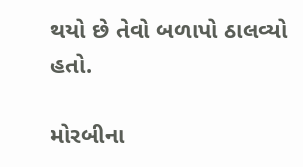થયો છે તેવો બળાપો ઠાલવ્યો હતો.

મોરબીના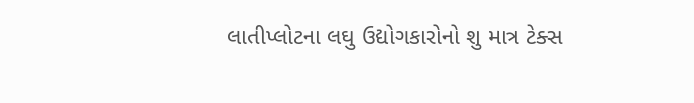લાતીપ્લોટના લઘુ ઉદ્યોગકારોનો શુ માત્ર ટેક્સ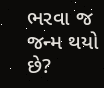ભરવા જ જન્મ થયો છે?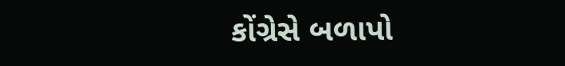કોંગ્રેસે બળાપો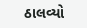ઠાલવ્યો